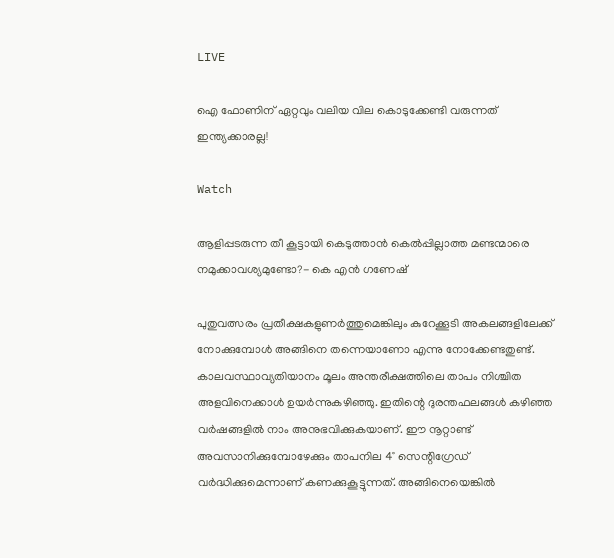LIVE

ഐ ഫോണിന് ഏറ്റവും വലിയ വില കൊടുക്കേണ്ടി വരുന്നത് ഇന്ത്യക്കാരല്ല!

Watch

ആളിപ്പടരുന്ന തീ കൂട്ടായി കെടുത്താൻ കെൽപ്പില്ലാത്ത മണ്ടന്മാരെ നമുക്കാവശ്യമുണ്ടോ?- കെ എന്‍ ഗണേഷ്

പുതുവത്സരം പ്രതീക്ഷകളുണർത്തുമെങ്കിലും കുറേക്കൂടി അകലങ്ങളിലേക്ക് നോക്കുമ്പോൾ അങ്ങിനെ തന്നെയാണോ എന്നു നോക്കേണ്ടതുണ്ട്. കാലവസ്ഥാവ്യതിയാനം മൂലം അന്തരീക്ഷത്തിലെ താപം നിശ്ചിത അളവിനെക്കാൾ ഉയർന്നുകഴിഞ്ഞു. ഇതിന്റെ ദുരന്തഫലങ്ങൾ കഴിഞ്ഞ വർഷങ്ങളിൽ നാം അനുഭവിക്കുകയാണ്. ഈ നൂറ്റാണ്ട് അവസാനിക്കുമ്പോഴേക്കും താപനില 4° സെന്റിഗ്രേഡ് വര്‍ദ്ധിക്കുമെന്നാണ് കണക്കുകൂട്ടുന്നത്. അങ്ങിനെയെങ്കിൽ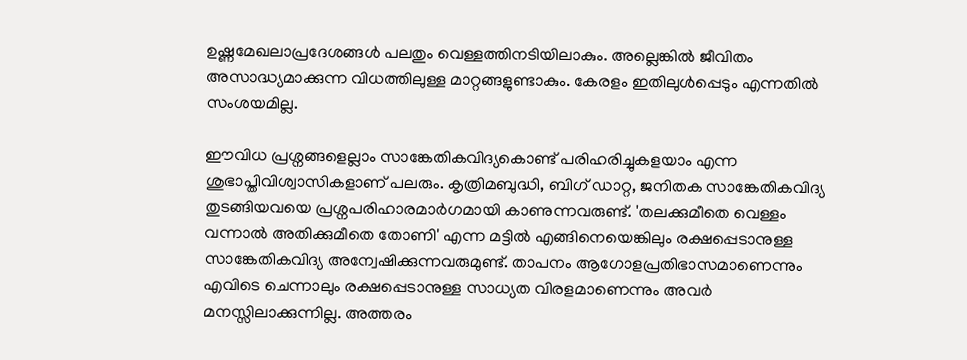ഉഷ്ണമേഖലാപ്രദേശങ്ങൾ പലതും വെള്ളത്തിനടിയിലാകും. അല്ലെങ്കിൽ ജീവിതം അസാദ്ധ്യമാക്കുന്ന വിധത്തിലുള്ള മാറ്റങ്ങളുണ്ടാകും. കേരളം ഇതിലുള്‍പ്പെടും എന്നതിൽ സംശയമില്ല.

ഈവിധ പ്രശ്നങ്ങളെല്ലാം സാങ്കേതികവിദ്യകൊണ്ട് പരിഹരിച്ചുകളയാം എന്ന ശുഭാപ്തിവിശ്വാസികളാണ് പലരും. കൃത്രിമബുദ്ധി, ബിഗ് ഡാറ്റ, ജനിതക സാങ്കേതികവിദ്യ തുടങ്ങിയവയെ പ്രശ്നപരിഹാരമാര്‍ഗമായി കാണുന്നവരുണ്ട്. 'തലക്കുമീതെ വെള്ളം വന്നാൽ അതിക്കുമീതെ തോണി' എന്ന മട്ടിൽ എങ്ങിനെയെങ്കിലും രക്ഷപ്പെടാനുള്ള സാങ്കേതികവിദ്യ അന്വേഷിക്കുന്നവരുമുണ്ട്. താപനം ആഗോളപ്രതിഭാസമാണെന്നും എവിടെ ചെന്നാലും രക്ഷപ്പെടാനുള്ള സാധ്യത വിരളമാണെന്നും അവർ മനസ്സിലാക്കുന്നില്ല. അത്തരം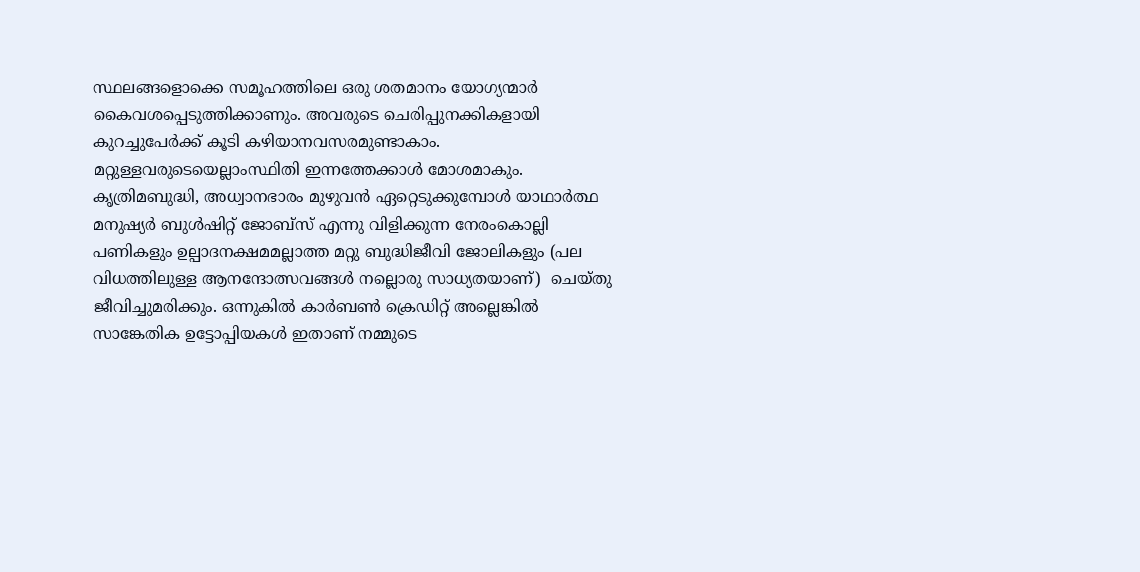സ്ഥലങ്ങളൊക്കെ സമൂഹത്തിലെ ഒരു ശതമാനം യോഗ്യന്മാർ കൈവശപ്പെടുത്തിക്കാണും. അവരുടെ ചെരിപ്പുനക്കികളായി കുറച്ചുപേർക്ക് കൂടി കഴിയാനവസരമുണ്ടാകാം. മറ്റുള്ളവരുടെയെല്ലാംസ്ഥിതി ഇന്നത്തേക്കാൾ മോശമാകും. കൃത്രിമബുദ്ധി, അധ്വാനഭാരം മുഴുവൻ ഏറ്റെടുക്കുമ്പോൾ യാഥാര്‍ത്ഥ മനുഷ്യർ ബുൾഷിറ്റ് ജോബ്സ് എന്നു വിളിക്കുന്ന നേരംകൊല്ലി പണികളും ഉല്പാദനക്ഷമമല്ലാത്ത മറ്റു ബുദ്ധിജീവി ജോലികളും (പല വിധത്തിലുള്ള ആനന്ദോത്സവങ്ങൾ നല്ലൊരു സാധ്യതയാണ്)  ചെയ്തു ജീവിച്ചുമരിക്കും. ഒന്നുകിൽ കാർബൺ ക്രെഡിറ്റ് അല്ലെങ്കിൽ സാങ്കേതിക ഉട്ടോപ്പിയകൾ ഇതാണ് നമ്മുടെ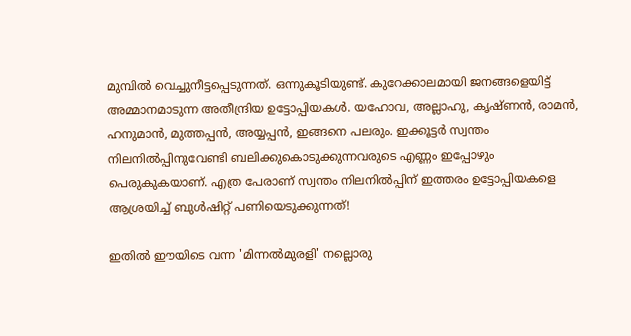മുമ്പിൽ വെച്ചുനീട്ടപ്പെടുന്നത്. ഒന്നുകൂടിയുണ്ട്. കുറേക്കാലമായി ജനങ്ങളെയിട്ട് അമ്മാനമാടുന്ന അതീന്ദ്രിയ ഉട്ടോപ്പിയകൾ. യഹോവ, അല്ലാഹു, കൃഷ്ണൻ, രാമൻ, ഹനുമാന്‍, മുത്തപ്പൻ, അയ്യപ്പൻ, ഇങ്ങനെ പലരും. ഇക്കൂട്ടർ സ്വന്തം നിലനിൽപ്പിനുവേണ്ടി ബലിക്കുകൊടുക്കുന്നവരുടെ എണ്ണം ഇപ്പോഴും പെരുകുകയാണ്. എത്ര പേരാണ് സ്വന്തം നിലനിൽപ്പിന് ഇത്തരം ഉട്ടോപ്പിയകളെ ആശ്രയിച്ച് ബുൾഷിറ്റ് പണിയെടുക്കുന്നത്!

ഇതിൽ ഈയിടെ വന്ന 'മിന്നൽമുരളി' നല്ലൊരു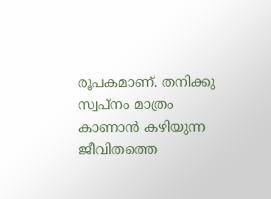രൂപകമാണ്. തനിക്കു സ്വപ്നം മാത്രം കാണാൻ കഴിയുന്ന ജീവിതത്തെ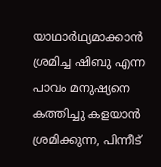യാഥാർഥ്യമാക്കാൻ ശ്രമിച്ച ഷിബു എന്ന പാവം മനുഷ്യനെ കത്തിച്ചു കളയാൻ ശ്രമിക്കുന്ന, പിന്നീട്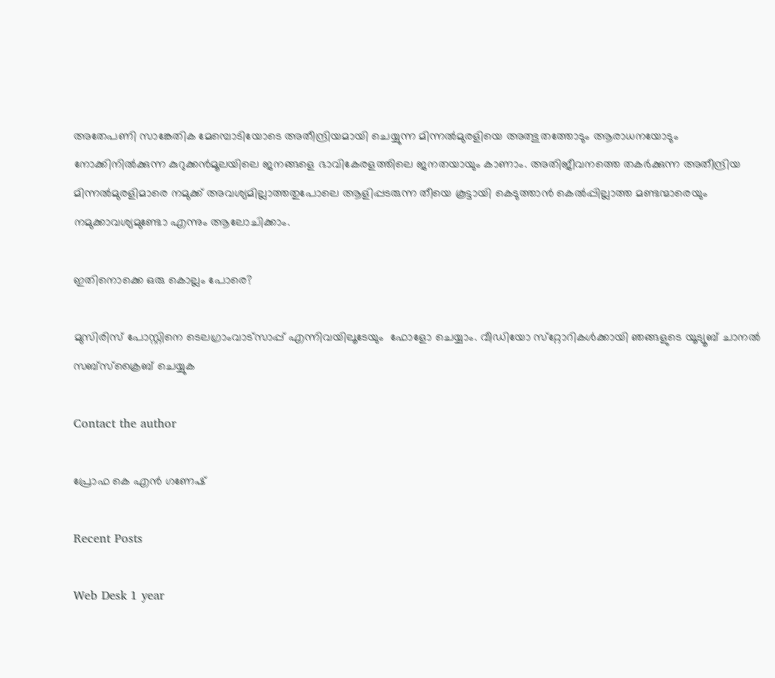അതേപണി സാങ്കേതിക മേമ്പൊടിയോടെ അതീന്ദ്രിയമായി ചെയ്യുന്ന മിന്നൽമുരളിയെ അത്ഭുതത്തോടും ആരാധനയോടും നോക്കിനിൽക്കുന്ന കുറുക്കൻമൂലയിലെ ജനങ്ങളെ ഭാവികേരളത്തിലെ ജനതയായും കാണാം. അതിജീവനത്തെ തകർക്കുന്ന അതീന്ദ്രിയ മിന്നൽമുരളിമാരെ നമുക്ക് അവശ്യമില്ലാത്തതുപോലെ ആളിപ്പടരുന്ന തീയെ കൂട്ടായി കെടുത്താൻ കെൽപ്പില്ലാത്ത മണ്ടന്മാരെയും നമുക്കാവശ്യമുണ്ടോ എന്നും ആലോചിക്കാം.

ഇതിനൊക്കെ ഒരു കൊല്ലം പോരെ?

മുസിരിസ് പോസ്റ്റിനെ ടെലഗ്രാംവാട്‌സാപ്പ് എന്നിവയിലൂടേയും  ഫോളോ ചെയ്യാം. വീഡിയോ സ്‌റ്റോറികള്‍ക്കായി ഞങ്ങളുടെ യൂട്യൂബ് ചാനല്‍ സബ്‌സ്‌ക്രൈബ് ചെയ്യുക

Contact the author

പ്രോഫ കെ എന്‍ ഗണേഷ്

Recent Posts

Web Desk 1 year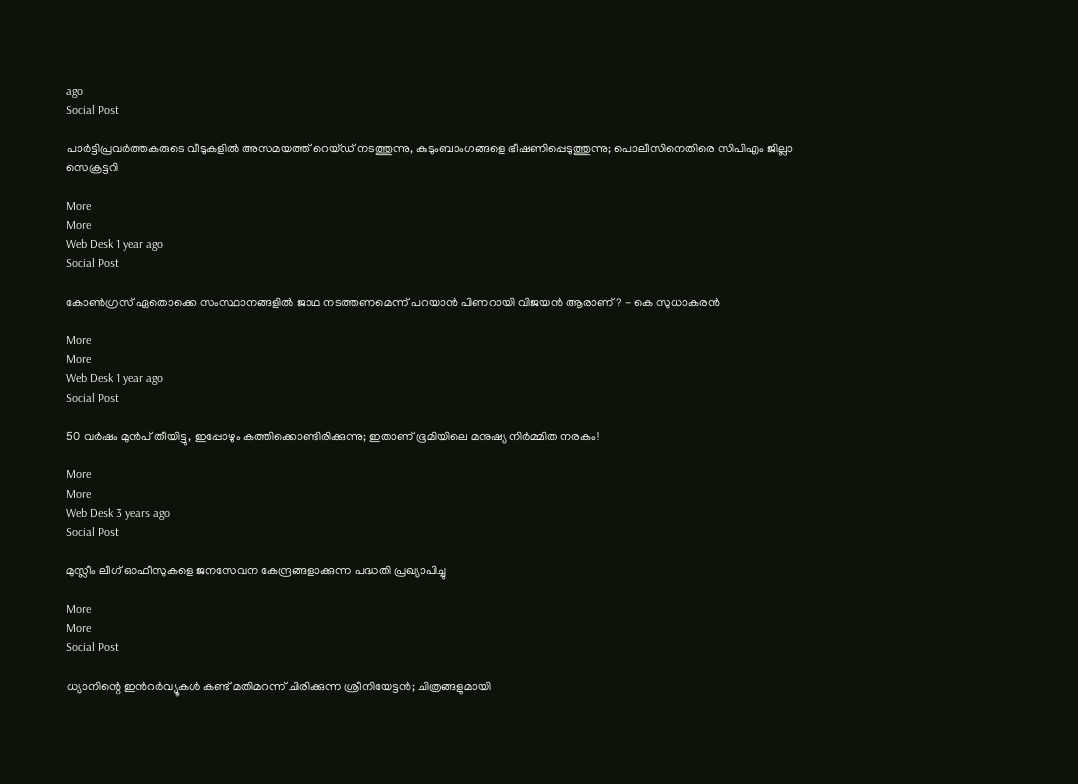ago
Social Post

പാര്‍ട്ടിപ്രവര്‍ത്തകരുടെ വീടുകളില്‍ അസമയത്ത് റെയ്ഡ് നടത്തുന്നു, കുടുംബാംഗങ്ങളെ ഭീഷണിപ്പെടുത്തുന്നു; പൊലീസിനെതിരെ സിപിഎം ജില്ലാ സെക്രട്ടറി

More
More
Web Desk 1 year ago
Social Post

കോണ്‍ഗ്രസ് ഏതൊക്കെ സംസ്ഥാനങ്ങളില്‍ ജാഥ നടത്തണമെന്ന് പറയാന്‍ പിണറായി വിജയന്‍ ആരാണ്? - കെ സുധാകരന്‍

More
More
Web Desk 1 year ago
Social Post

50 വര്‍ഷം മുന്‍പ് തീയിട്ടു, ഇപ്പോഴും കത്തിക്കൊണ്ടിരിക്കുന്നു; ഇതാണ് ഭൂമിയിലെ മനുഷ്യ നിര്‍മ്മിത നരകം!

More
More
Web Desk 3 years ago
Social Post

മുസ്ലീം ലീഗ് ഓഫീസുകളെ ജനസേവന കേന്ദ്രങ്ങളാക്കുന്ന പദ്ധതി പ്രഖ്യാപിച്ചു

More
More
Social Post

ധ്യാനിന്റെ ഇന്‍റര്‍വ്യൂകള്‍ കണ്ട് മതിമറന്ന് ചിരിക്കുന്ന ശ്രീനിയേട്ടന്‍; ചിത്രങ്ങളുമായി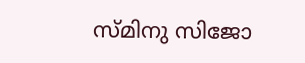സ്മിനു സിജോ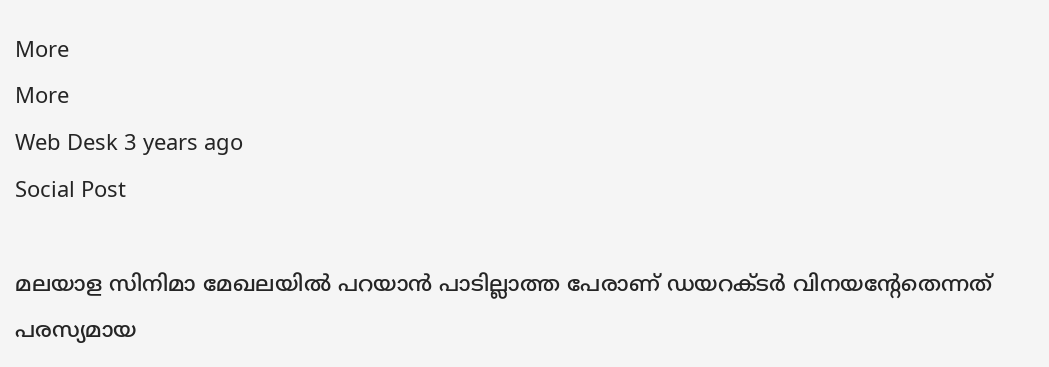More
More
Web Desk 3 years ago
Social Post

മലയാള സിനിമാ മേഖലയില്‍ പറയാന്‍ പാടില്ലാത്ത പേരാണ് ഡയറക്ടര്‍ വിനയന്റേതെന്നത് പരസ്യമായ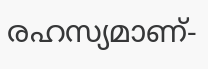രഹസ്യമാണ്-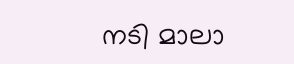നടി മാലാ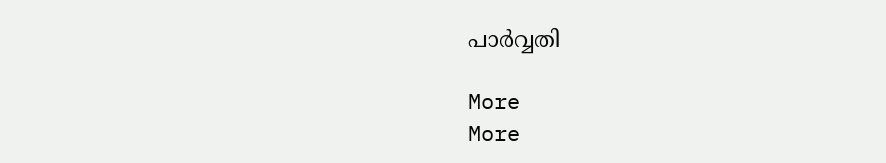പാര്‍വ്വതി

More
More